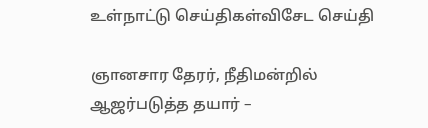உள்நாட்டு செய்திகள்விசேட செய்தி

ஞானசார தேரர், நீதிமன்றில் ஆஜர்படுத்த தயார் –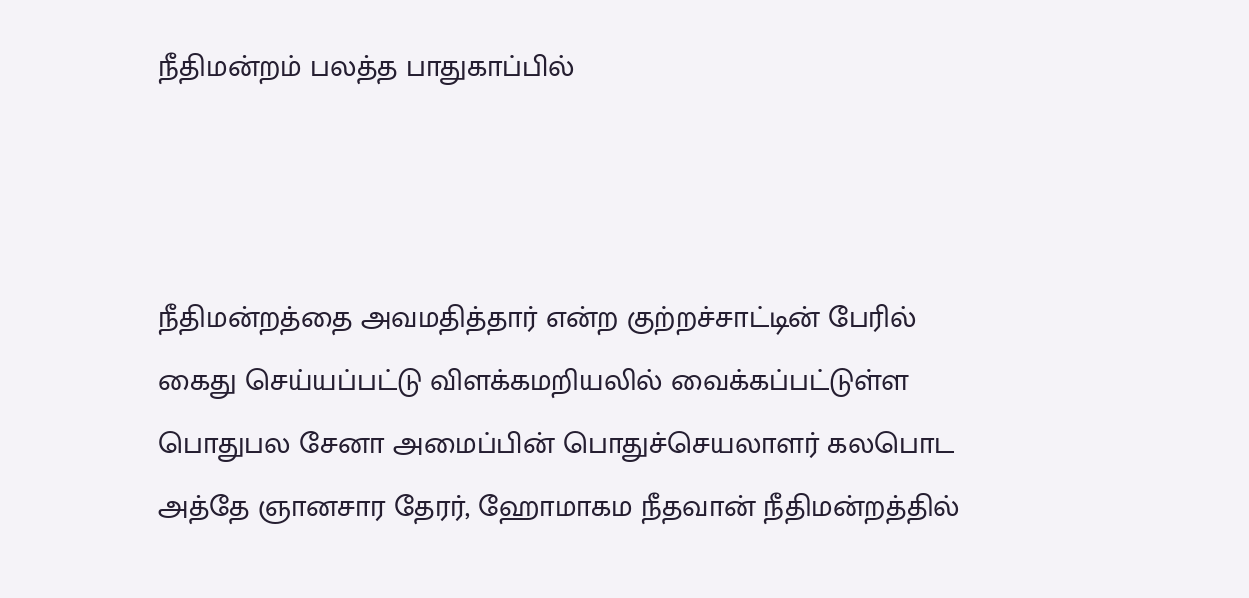நீதிமன்றம் பலத்த பாதுகாப்பில்



நீதிமன்றத்தை அவமதித்தார் என்ற குற்றச்சாட்டின் பேரில் கைது செய்யப்பட்டு விளக்கமறியலில் வைக்கப்பட்டுள்ள பொதுபல சேனா அமைப்பின் பொதுச்செயலாளர் கலபொட அத்தே ஞானசார தேரர், ஹோமாகம நீதவான் நீதிமன்றத்தில்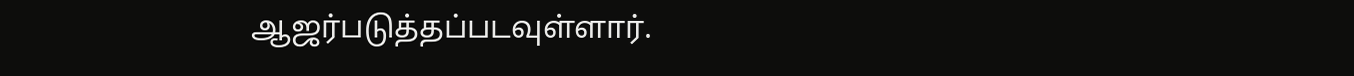ஆஜர்படுத்தப்படவுள்ளார்.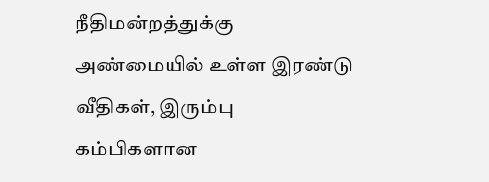நீதிமன்றத்துக்கு அண்மையில் உள்ள இரண்டு வீதிகள், இரும்பு கம்பிகளான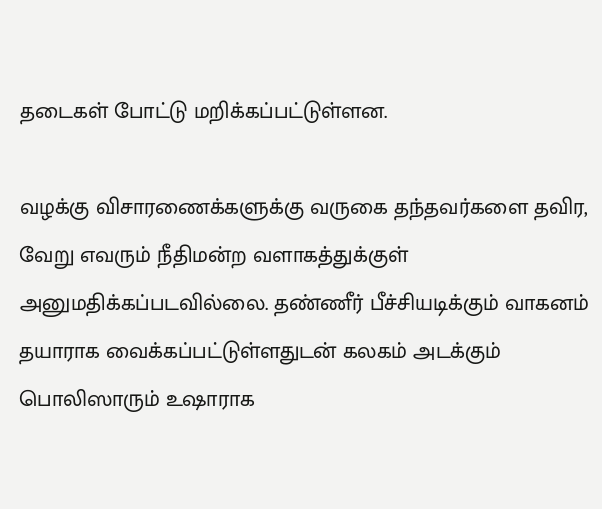தடைகள் போட்டு மறிக்கப்பட்டுள்ளன.

வழக்கு விசாரணைக்களுக்கு வருகை தந்தவர்களை தவிர, வேறு எவரும் நீதிமன்ற வளாகத்துக்குள் அனுமதிக்கப்படவில்லை. தண்ணீர் பீச்சியடிக்கும் வாகனம் தயாராக வைக்கப்பட்டுள்ளதுடன் கலகம் அடக்கும் பொலிஸாரும் உஷாராக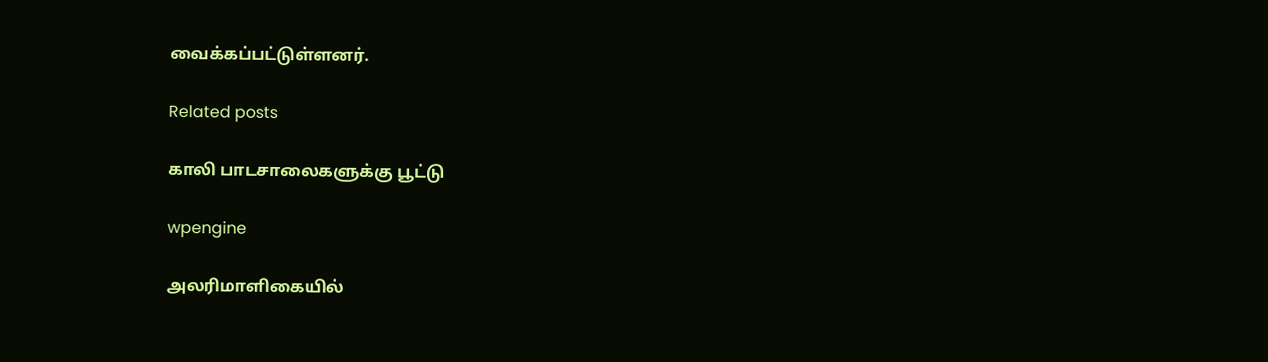வைக்கப்பட்டுள்ளனர்.

Related posts

காலி பாடசாலைகளுக்கு பூட்டு

wpengine

அலரிமாளிகையில்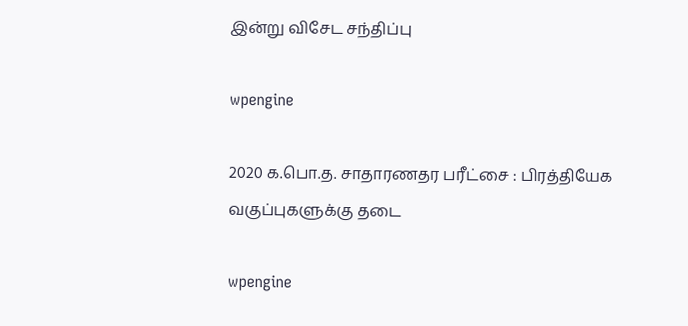இன்று விசேட சந்திப்பு

wpengine

2020 க.பொ.த. சாதாரணதர பரீட்சை : பிரத்தியேக வகுப்புகளுக்கு தடை

wpengine